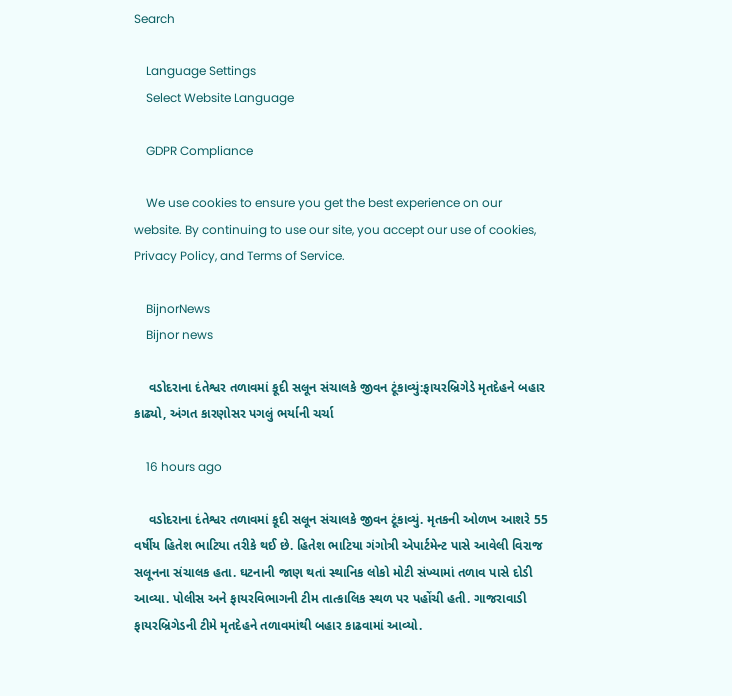Search

    Language Settings
    Select Website Language

    GDPR Compliance

    We use cookies to ensure you get the best experience on our website. By continuing to use our site, you accept our use of cookies, Privacy Policy, and Terms of Service.

    BijnorNews
    Bijnor news

    વડોદરાના દંતેશ્વર તળાવમાં કૂદી સલૂન સંચાલકે જીવન ટૂંકાવ્યું:ફાયરબ્રિગેડે મૃતદેહને બહાર કાઢ્યો, અંગત કારણોસર પગલું ભર્યાની ચર્ચા

    16 hours ago

    વડોદરાના દંતેશ્વર તળાવમાં કૂદી સલૂન સંચાલકે જીવન ટૂંકાવ્યું. મૃતકની ઓળખ આશરે 55 વર્ષીય હિતેશ ભાટિયા તરીકે થઈ છે. હિતેશ ભાટિયા ગંગોત્રી એપાર્ટમેન્ટ પાસે આવેલી વિરાજ સલૂનના સંચાલક હતા. ઘટનાની જાણ થતાં સ્થાનિક લોકો મોટી સંખ્યામાં તળાવ પાસે દોડી આવ્યા. પોલીસ અને ફાયરવિભાગની ટીમ તાત્કાલિક સ્થળ પર પહોંચી હતી. ગાજરાવાડી ફાયરબ્રિગેડની ટીમે મૃતદેહને તળાવમાંથી બહાર કાઢવામાં આવ્યો.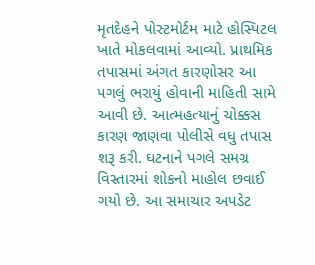મૃતદેહને પોસ્ટમોર્ટમ માટે હોસ્પિટલ ખાતે મોકલવામાં આવ્યો. પ્રાથમિક તપાસમાં અંગત કારણોસર આ પગલું ભરાયું હોવાની માહિતી સામે આવી છે. આત્મહત્યાનું ચોક્કસ કારણ જાણવા પોલીસે વધુ તપાસ શરૂ કરી. ઘટનાને પગલે સમગ્ર વિસ્તારમાં શોકનો માહોલ છવાઈ ગયો છે. આ સમાચાર અપડેટ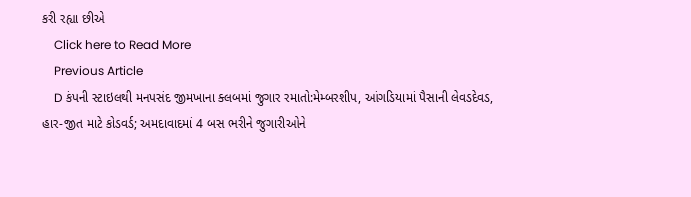કરી રહ્યા છીએ
    Click here to Read More
    Previous Article
    D કંપની સ્ટાઇલથી મનપસંદ જીમખાના ક્લબમાં જુગાર રમાતો:મેમ્બરશીપ, આંગડિયામાં પૈસાની લેવડદેવડ, હાર-જીત માટે કોડવર્ડ; અમદાવાદમાં 4 બસ ભરીને જુગારીઓને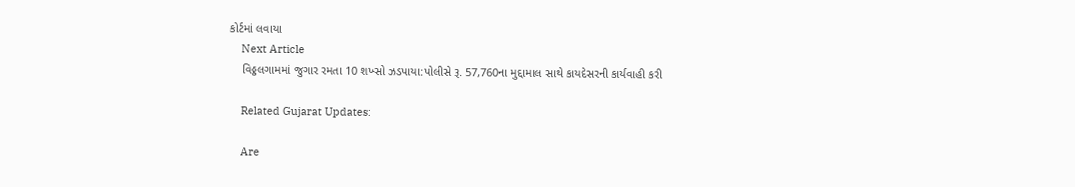કોર્ટમાં લવાયા
    Next Article
    વિઠ્ઠલગામમાં જુગાર રમતા 10 શખ્સો ઝડપાયા:પોલીસે રૂ. 57,760ના મુદ્દામાલ સાથે કાયદેસરની કાર્યવાહી કરી

    Related Gujarat Updates:

    Are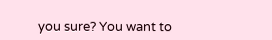you sure? You want to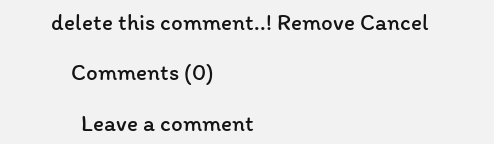delete this comment..! Remove Cancel

    Comments (0)

      Leave a comment